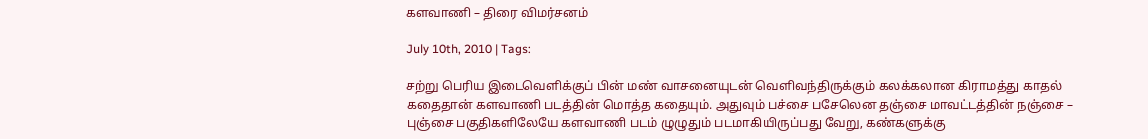களவாணி – திரை விமர்சனம்

July 10th, 2010 | Tags:

சற்று பெரிய இடைவெளிக்குப் பின் மண் வாசனையுடன் ‌வெளிவந்திருக்கும் கலக்கலான கிராமத்து காதல் கதைதான் களவாணி படத்தின் மொத்த கதையும். அதுவும் பச்சை பசேலென தஞ்சை மாவட்டத்தின் நஞ்சை – புஞ்சை பகுதிகளிலேயே களவாணி படம் ழுழுதும் படமாகியிருப்பது வேறு, கண்களுக்கு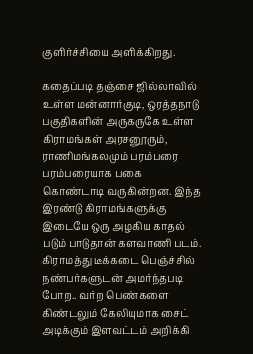குளிர்ச்சியை அளிக்கிறது.

கதைப்படி தஞ்சை ஜில்லாவில் உள்ள மன்னார்குடி, ஒரத்தநாடு பகுத‌ிகளின் அருகருகே உள்ள கிராமங்கள் அரசனூரும், ராணிமங்கலமும் பரம்பரை பரம்பரையாக பகை கொண்டாடி வருகின்றன. இந்த இரண்டு கிராமங்களுக்கு இடையே ஒரு அழகிய காதல் படும் பாடுதான் களவாணி படம். கிராமத்து டீக்கடை பெஞ்ச்சில் நண்பர்களுடன் அமர்ந்தபடி போற.. வர்ற பெண்களை கிண்டலும் கேலியுமாக சைட் அடிக்கும் இளவட்டம் அறிக்கி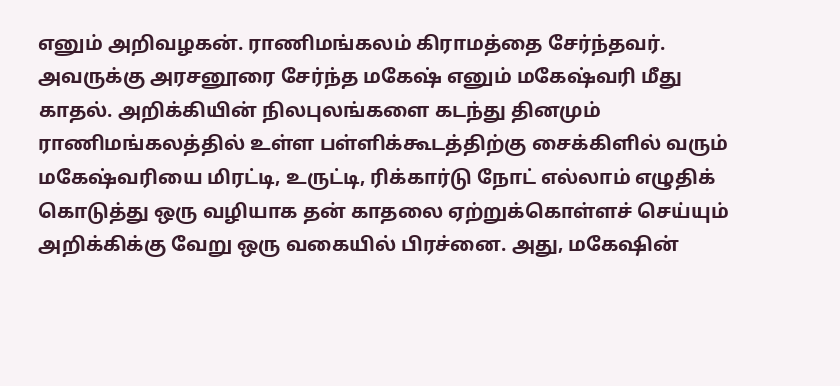எனும் அறிவழகன். ராணிமங்கலம் கிராமத்தை சேர்ந்தவர். அவருக்கு அரசனூரை சேர்ந்த மகேஷ் எனும் மகேஷ்வரி மீது காதல். அறிக்கியின் நிலபுலங்களை கடந்து தினமும் ராணிமங்கலத்தில் உள்ள பள்ளிக்கூடத்திற்கு சைக்கிளில் வரும் மகேஷ்வரியை மிரட்டி, உருட்டி, ரிக்கார்டு நோட் எல்லாம் எழுதிக் கொடுத்து ஒரு வழியாக தன் காதலை ஏற்றுக்கொள்ளச் செய்யும் அறிக்கிக்கு வேறு ஒரு வகையில் பிரச்னை. அது, மகேஷின்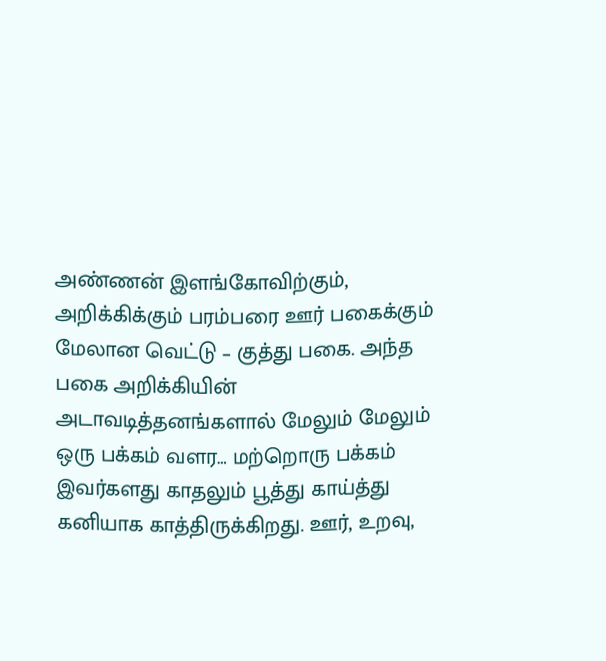அண்ணன் இளங்‌கோவிற்கும், அறிக்கிக்கும் பரம்பரை ஊர் பகைக்கும் மேலான வெட்டு – குத்து பகை. அந்த பகை அறிக்கியின் அடாவடித்தனங்களால் மேலும் மேலும் ஒரு பக்கம் வளர… மற்றொரு பக்கம் இவர்களது காதலும் பூத்து காய்த்து கனியாக காத்திருக்கிறது. ஊர், உறவு,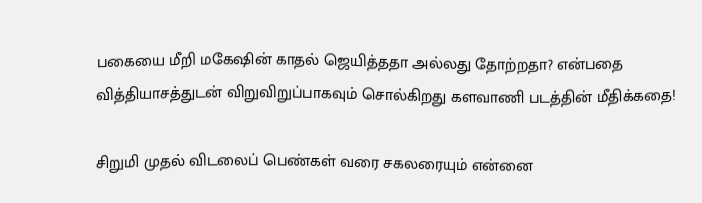பகையை மீறி மகேஷின் காதல் ஜெயித்ததா அல்லது தோற்றதா? என்பதை வித்தியாசத்துடன் விறுவிறுப்பாகவும் சொல்கிறது களவாணி படத்தின் மீதிக்கதை!

சிறுமி முதல் விடலைப் பெண்கள் வரை சகலரையும் என்னை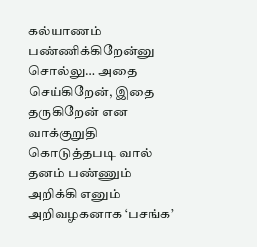கல்யாணம் பண்ணிக்கிறேன்னு சொல்லு… அதை செய்கிறேன், இதை தருகிறேன் என வாக்குறுதி கொடுத்தபடி வால் தனம் பண்ணும் அறிக்கி எனும் அறிவழகனாக ‘பசங்க’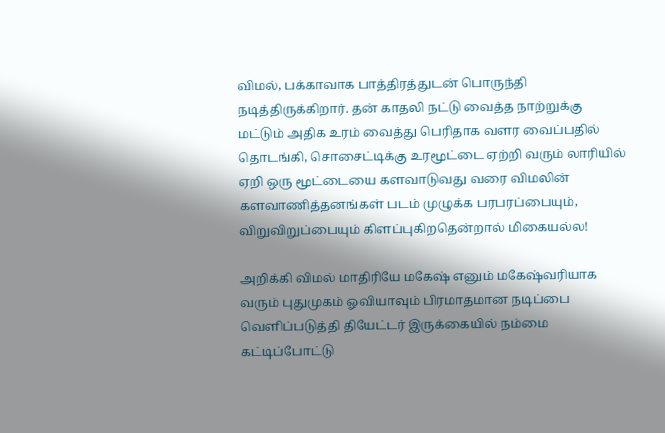விமல், பக்காவாக பாத்திரத்துடன் பொருந்தி நடித்திருக்கிறார். தன் காதலி நட்டு வைத்த நாற்றுக்கு மட்டும் அதிக உரம் வைத்து பெரிதாக வளர வைப்பதில் தொடங்கி, சொசைட்டிக்கு உரமூட்டை ஏற்றி வரும் லாரியில் ஏறி ஒரு மூட்டையை களவாடுவது வரை விமலின் களவாணித்தனங்கள் படம் முழுக்க பரபரப்பையும், விறுவிறுப்பையும் கிளப்புகிறதென்றால் மிகையல்ல!

அறிக்கி விமல் மாதிரியே மகேஷ் எனும் மகேஷ்வரியாக வரும் புதுமுகம் ஓவியாவும் பிரமாதமான நடிப்பை வெளிப்படுத்தி தியேட்டர் இருக்கையில் நம்மை கட்டிப்போட்டு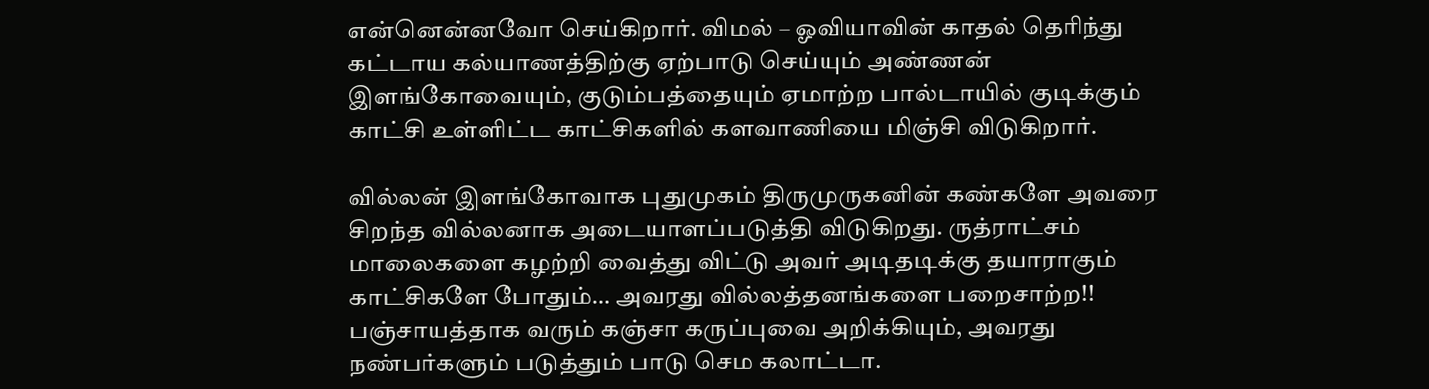என்னென்னவோ செய்கிறார். விமல் – ஓவியாவின் காதல் தெரிந்து கட்டாய கல்யாணத்திற்கு ஏற்பாடு செய்யும் அண்ணன் இளங்கோவையும், குடும்பத்தையும் ஏமாற்ற பால்டாயில் குடிக்கும் காட்சி உள்ளிட்ட காட்சிகளில் களவாணியை மிஞ்சி விடுகிறார்.

வில்லன் இளங்கோவாக புதுமுகம் திருமுருகனின் கண்களே அவரை சிறந்த வில்லனாக அடையாளப்படுத்தி விடுகிறது. ருத்ராட்சம் மாலைகளை கழற்றி வைத்து விட்டு அவர் அடிதடிக்கு தயாராகும் காட்சிகளே போதும்… அவரது வில்லத்தனங்களை பறைசாற்ற!! பஞ்சாயத்தாக வரும் கஞ்சா கருப்புவை அறிக்கியும், அவரது நண்பர்களும் படுத்தும் பாடு செம கலாட்டா.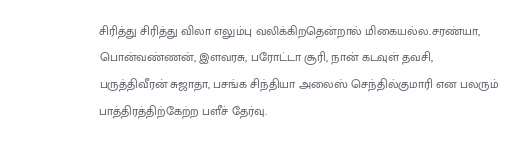சிரித்து சிரித்து விலா எலும்பு வலிக்கிறதென்றால் மிகையல்ல.சரண்யா, பொன்வண்ணன், இளவரசு, பரோட்டா சூரி, நான் கடவுள் தவசி, பருத்திவீரன் சுஜாதா, பசங்க சிந்தியா அலைஸ் செந்தில்குமாரி என பலரும் பாத்திரத்திற்கேற்ற பளீச் தேர்வு.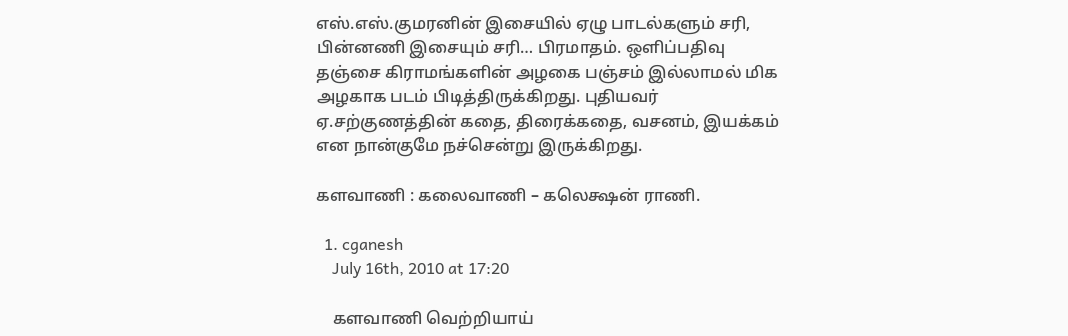எஸ்.எஸ்.குமரனின் இசையில் ஏழு பாடல்களும் சரி, பின்னணி இசையும் சரி… பிரமாதம். ஒளிப்பதிவு தஞ்சை கிராமங்களின் அழகை பஞ்சம் இல்லாமல் மிக அழகாக படம் பிடித்திருக்கிறது. புதியவர் ஏ.சற்குணத்தின் கதை, திரைக்கதை, வசனம், இயக்கம் என நான்குமே நச்சென்று இருக்கிறது.

களவாணி : கலைவாணி – கலெக்ஷன் ராணி.

  1. cganesh
    July 16th, 2010 at 17:20

    களவாணி வெற்றியாய்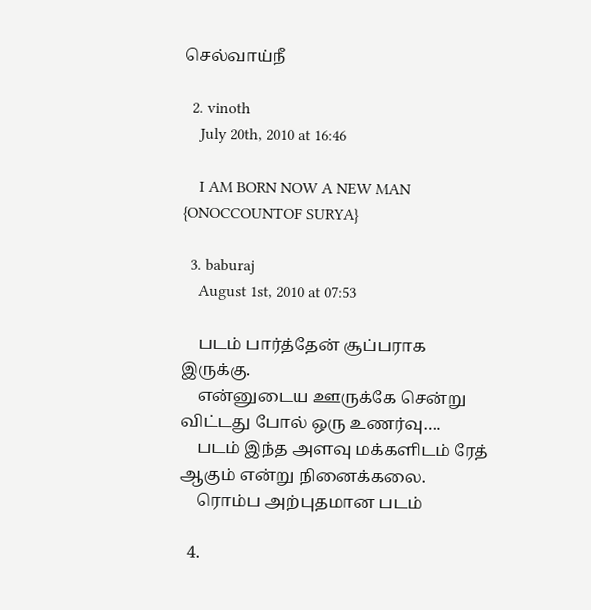செல்வாய்நீ

  2. vinoth
    July 20th, 2010 at 16:46

    I AM BORN NOW A NEW MAN {ONOCCOUNTOF SURYA}

  3. baburaj
    August 1st, 2010 at 07:53

    படம் பார்த்தேன் சூப்பராக இருக்கு.
    என்னுடைய ஊருக்கே சென்று விட்டது போல் ஒரு உணர்வு….
    படம் இந்த அளவு மக்களிடம் ரேத் ஆகும் என்று நினைக்கலை.
    ரொம்ப அற்புதமான படம்

  4.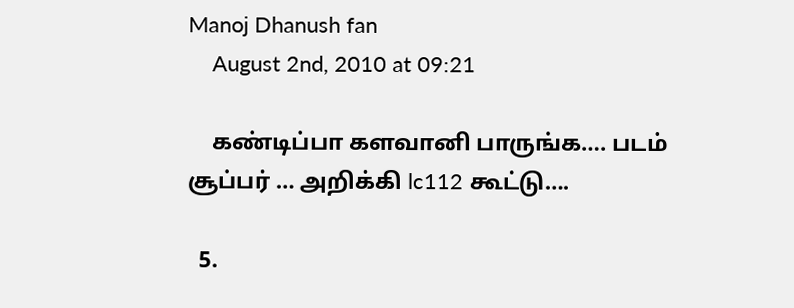Manoj Dhanush fan
    August 2nd, 2010 at 09:21

    கண்டிப்பா களவானி பாருங்க…. படம் சூப்பர் … அறிக்கி lc112 கூட்டு….

  5.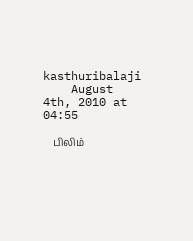kasthuribalaji
    August 4th, 2010 at 04:55

    பிலிம்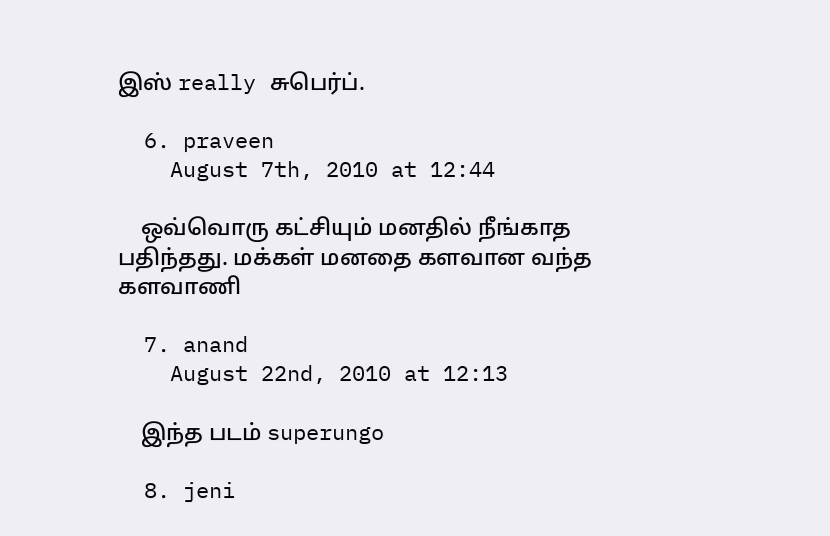இஸ் really சுபெர்ப்.

  6. praveen
    August 7th, 2010 at 12:44

    ஒவ்வொரு கட்சியும் மனதில் நீங்காத பதிந்தது. மக்கள் மனதை களவான வந்த களவாணி

  7. anand
    August 22nd, 2010 at 12:13

    இந்த படம் superungo

  8. jeni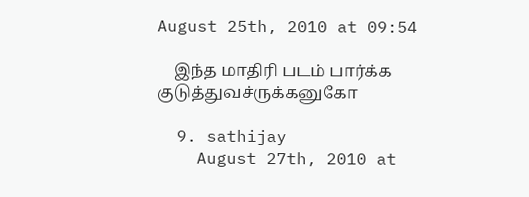August 25th, 2010 at 09:54

    இந்த மாதிரி படம் பார்க்க குடுத்துவச்ருக்கனுகோ

  9. sathijay
    August 27th, 2010 at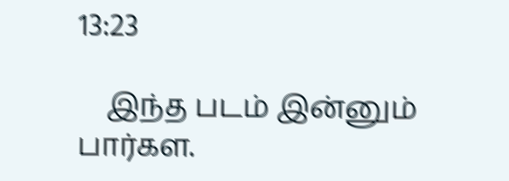13:23

    இந்த படம் இன்னும் பார்கள.